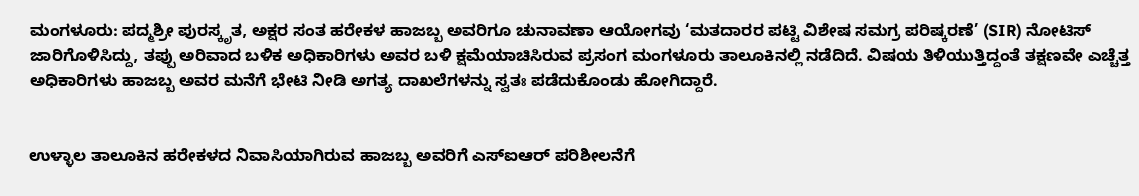ಮಂಗಳೂರು: ಪದ್ಮಶ್ರೀ ಪುರಸ್ಕೃತ, ಅಕ್ಷರ ಸಂತ ಹರೇಕಳ ಹಾಜಬ್ಬ ಅವರಿಗೂ ಚುನಾವಣಾ ಆಯೋಗವು ‘ಮತದಾರರ ಪಟ್ಟಿ ವಿಶೇಷ ಸಮಗ್ರ ಪರಿಷ್ಕರಣೆ’ (SIR) ನೋಟಿಸ್ ಜಾರಿಗೊಳಿಸಿದ್ದು, ತಪ್ಪು ಅರಿವಾದ ಬಳಿಕ ಅಧಿಕಾರಿಗಳು ಅವರ ಬಳಿ ಕ್ಷಮೆಯಾಚಿಸಿರುವ ಪ್ರಸಂಗ ಮಂಗಳೂರು ತಾಲೂಕಿನಲ್ಲಿ ನಡೆದಿದೆ. ವಿಷಯ ತಿಳಿಯುತ್ತಿದ್ದಂತೆ ತಕ್ಷಣವೇ ಎಚ್ಚೆತ್ತ ಅಧಿಕಾರಿಗಳು ಹಾಜಬ್ಬ ಅವರ ಮನೆಗೆ ಭೇಟಿ ನೀಡಿ ಅಗತ್ಯ ದಾಖಲೆಗಳನ್ನು ಸ್ವತಃ ಪಡೆದುಕೊಂಡು ಹೋಗಿದ್ದಾರೆ.


ಉಳ್ಳಾಲ ತಾಲೂಕಿನ ಹರೇಕಳದ ನಿವಾಸಿಯಾಗಿರುವ ಹಾಜಬ್ಬ ಅವರಿಗೆ ಎಸ್ಐಆರ್ ಪರಿಶೀಲನೆಗೆ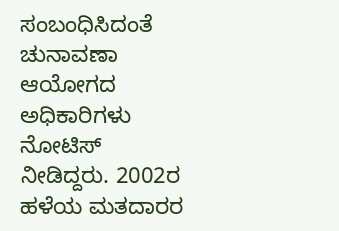ಸಂಬಂಧಿಸಿದಂತೆ ಚುನಾವಣಾ ಆಯೋಗದ ಅಧಿಕಾರಿಗಳು ನೋಟಿಸ್ ನೀಡಿದ್ದರು. 2002ರ ಹಳೆಯ ಮತದಾರರ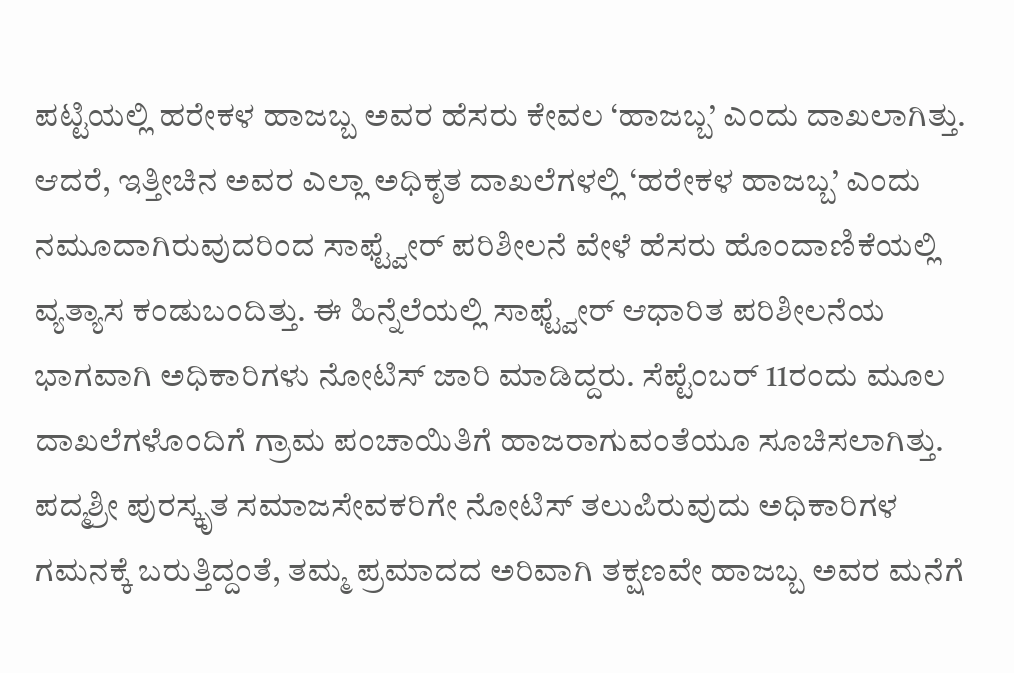ಪಟ್ಟಿಯಲ್ಲಿ ಹರೇಕಳ ಹಾಜಬ್ಬ ಅವರ ಹೆಸರು ಕೇವಲ ‘ಹಾಜಬ್ಬ’ ಎಂದು ದಾಖಲಾಗಿತ್ತು. ಆದರೆ, ಇತ್ತೀಚಿನ ಅವರ ಎಲ್ಲಾ ಅಧಿಕೃತ ದಾಖಲೆಗಳಲ್ಲಿ ‘ಹರೇಕಳ ಹಾಜಬ್ಬ’ ಎಂದು ನಮೂದಾಗಿರುವುದರಿಂದ ಸಾಫ್ಟ್ವೇರ್ ಪರಿಶೀಲನೆ ವೇಳೆ ಹೆಸರು ಹೊಂದಾಣಿಕೆಯಲ್ಲಿ ವ್ಯತ್ಯಾಸ ಕಂಡುಬಂದಿತ್ತು. ಈ ಹಿನ್ನೆಲೆಯಲ್ಲಿ ಸಾಫ್ಟ್ವೇರ್ ಆಧಾರಿತ ಪರಿಶೀಲನೆಯ ಭಾಗವಾಗಿ ಅಧಿಕಾರಿಗಳು ನೋಟಿಸ್ ಜಾರಿ ಮಾಡಿದ್ದರು. ಸೆಪ್ಟೆಂಬರ್ 11ರಂದು ಮೂಲ ದಾಖಲೆಗಳೊಂದಿಗೆ ಗ್ರಾಮ ಪಂಚಾಯಿತಿಗೆ ಹಾಜರಾಗುವಂತೆಯೂ ಸೂಚಿಸಲಾಗಿತ್ತು.
ಪದ್ಮಶ್ರೀ ಪುರಸ್ಕೃತ ಸಮಾಜಸೇವಕರಿಗೇ ನೋಟಿಸ್ ತಲುಪಿರುವುದು ಅಧಿಕಾರಿಗಳ ಗಮನಕ್ಕೆ ಬರುತ್ತಿದ್ದಂತೆ, ತಮ್ಮ ಪ್ರಮಾದದ ಅರಿವಾಗಿ ತಕ್ಷಣವೇ ಹಾಜಬ್ಬ ಅವರ ಮನೆಗೆ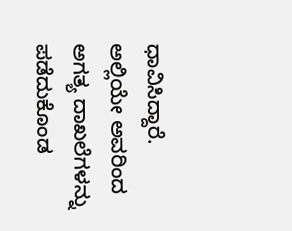ಧಾವಿಸಿದ್ದಾರೆ. ಅಲ್ಲಿಯೇ ಅವರಿಂದ ಅಗತ್ಯ ದಾಖಲೆಗಳನ್ನು ಪಡೆದುಕೊಂಡ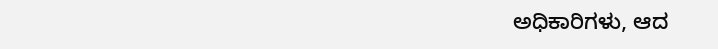ಅಧಿಕಾರಿಗಳು, ಆದ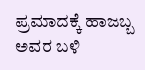ಪ್ರಮಾದಕ್ಕೆ ಹಾಜಬ್ಬ ಅವರ ಬಳಿ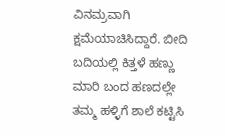ವಿನಮ್ರವಾಗಿ ಕ್ಷಮೆಯಾಚಿಸಿದ್ದಾರೆ. ಬೀದಿ ಬದಿಯಲ್ಲಿ ಕಿತ್ತಳೆ ಹಣ್ಣು ಮಾರಿ ಬಂದ ಹಣದಲ್ಲೇ ತಮ್ಮ ಹಳ್ಳಿಗೆ ಶಾಲೆ ಕಟ್ಟಿಸಿ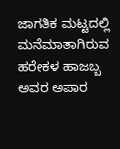ಜಾಗತಿಕ ಮಟ್ಟದಲ್ಲಿ ಮನೆಮಾತಾಗಿರುವ ಹರೇಕಳ ಹಾಜಬ್ಬ ಅವರ ಅಪಾರ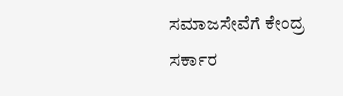ಸಮಾಜಸೇವೆಗೆ ಕೇಂದ್ರ ಸರ್ಕಾರ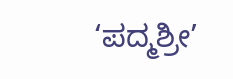‘ಪದ್ಮಶ್ರೀ’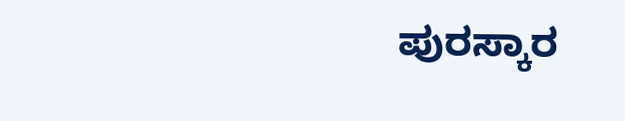ಪುರಸ್ಕಾರ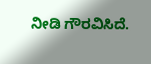ನೀಡಿ ಗೌರವಿಸಿದೆ.